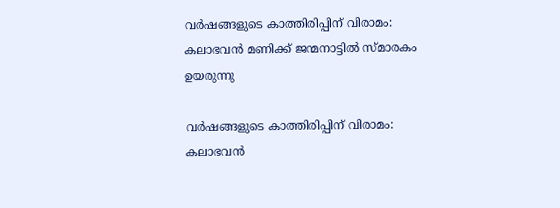വർഷങ്ങളുടെ കാത്തിരിപ്പിന് വിരാമം: കലാഭവന്‍ മണിക്ക് ജന്മനാട്ടിൽ സ്മാരകം ഉയരുന്നു

വർഷങ്ങളുടെ കാത്തിരിപ്പിന് വിരാമം: കലാഭവന്‍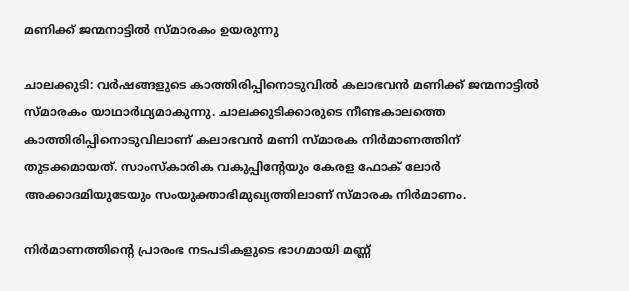മണിക്ക് ജന്മനാട്ടിൽ സ്മാരകം ഉയരുന്നു

ചാലക്കുടി: വർഷങ്ങളുടെ കാത്തിരിപ്പിനൊടുവിൽ കലാഭവന്‍ മണിക്ക് ജന്മനാട്ടിൽ സ്മാരകം യാഥാർഥ്യമാകുന്നു. ചാലക്കുടിക്കാരുടെ നീണ്ടകാലത്തെ കാത്തിരിപ്പിനൊടുവിലാണ് കലാഭവൻ മണി സ്മാരക നിര്‍മാണത്തിന് തുടക്കമായത്. സാംസ്‌കാരിക വകുപ്പിന്‍റേയും കേരള ഫോക് ലോര്‍ അക്കാദമിയുടേയും സംയുക്താഭിമുഖ്യത്തിലാണ് സ്മാരക നിര്‍മാണം.

നിര്‍മാണത്തിന്‍റെ പ്രാരംഭ നടപടികളുടെ ഭാഗമായി മണ്ണ്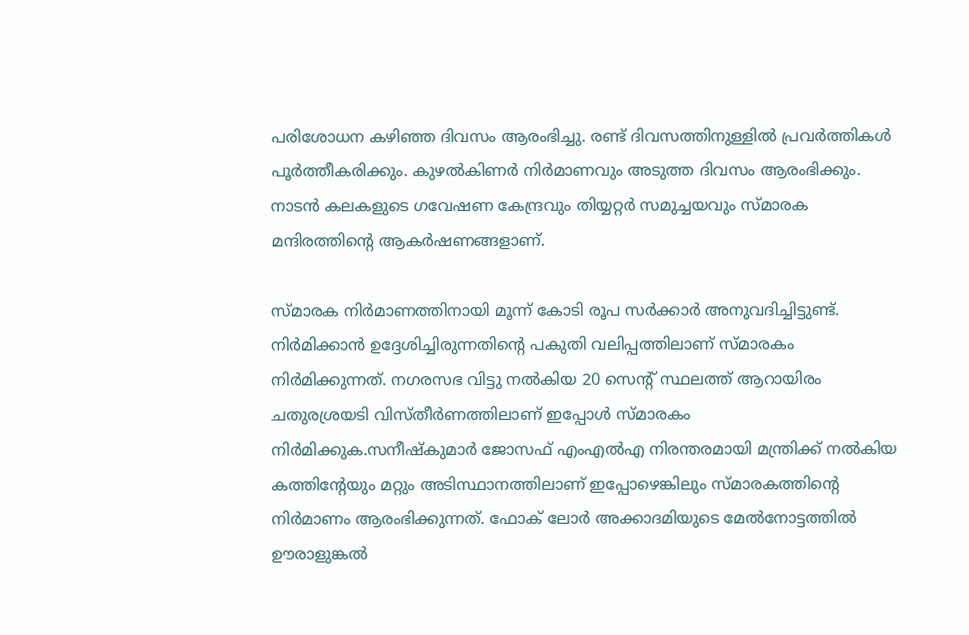പരിശോധന കഴിഞ്ഞ ദിവസം ആരംഭിച്ചു. രണ്ട് ദിവസത്തിനുള്ളില്‍ പ്രവര്‍ത്തികള്‍ പൂര്‍ത്തീകരിക്കും. കുഴല്‍കിണര്‍ നിര്‍മാണവും അടുത്ത ദിവസം ആരംഭിക്കും. നാടൻ കലകളുടെ ഗവേഷണ കേന്ദ്രവും തിയ്യറ്റര്‍ സമുച്ചയവും സ്മാരക മന്ദിരത്തിന്‍റെ ആകര്‍ഷണങ്ങളാണ്.

സ്മാരക നിര്‍മാണത്തിനായി മൂന്ന് കോടി രൂപ സര്‍ക്കാര്‍ അനുവദിച്ചിട്ടുണ്ട്. നിർമിക്കാൻ ഉദ്ദേശിച്ചിരുന്നതിന്‍റെ പകുതി വലിപ്പത്തിലാണ് സ്മാരകം നിർമിക്കുന്നത്. നഗരസഭ വിട്ടു നൽകിയ 20 സെന്‍റ് സ്ഥലത്ത് ആറായിരം ചതുരശ്രയടി വിസ്തീർണത്തിലാണ് ഇപ്പോൾ സ്മാരകം നിർമിക്കുക.സനീഷ്കുമാർ ജോസഫ് എംഎൽഎ നിരന്തരമായി മന്ത്രിക്ക് നൽകിയ കത്തിന്‍റേയും മറ്റും അടിസ്ഥാനത്തിലാണ് ഇപ്പോഴെങ്കിലും സ്മാരകത്തിന്‍റെ നിർമാണം ആരംഭിക്കുന്നത്. ഫോക് ലോർ അക്കാദമിയുടെ മേൽനോട്ടത്തിൽ ഊരാളുങ്കൽ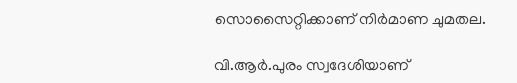സൊസൈറ്റിക്കാണ് നിർമാണ ചുമതല.

വി.ആർ.പുരം സ്വദേശിയാണ്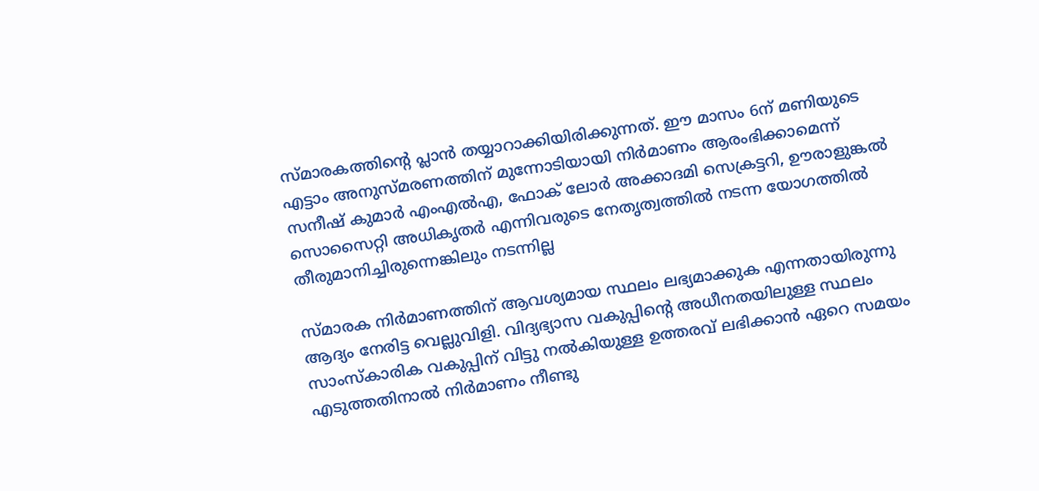സ്മാരകത്തിന്‍റെ പ്ലാൻ തയ്യാറാക്കിയിരിക്കുന്നത്. ഈ മാസം 6ന് മണിയുടെ എട്ടാം അനുസ്മരണത്തിന് മുന്നോടിയായി നിർമാണം ആരംഭിക്കാമെന്ന് സനീഷ് കുമാർ എംഎൽഎ, ഫോക് ലോർ അക്കാദമി സെക്രട്ടറി, ഊരാളുങ്കൽ സൊസൈറ്റി അധികൃതർ എന്നിവരുടെ നേതൃത്വത്തിൽ നടന്ന യോഗത്തിൽ തീരുമാനിച്ചിരുന്നെങ്കിലും നടന്നില്ല

സ്മാരക നിര്‍മാണത്തിന് ആവശ്യമായ സ്ഥലം ലഭ്യമാക്കുക എന്നതായിരുന്നു ആദ്യം നേരിട്ട വെല്ലുവിളി. വിദ്യഭ്യാസ വകുപ്പിന്‍റെ അധീനതയിലുള്ള സ്ഥലം സാംസ്‌കാരിക വകുപ്പിന് വിട്ടു നൽകിയുള്ള ഉത്തരവ് ലഭിക്കാൻ ഏറെ സമയം എടുത്തതിനാൽ നിർമാണം നീണ്ടു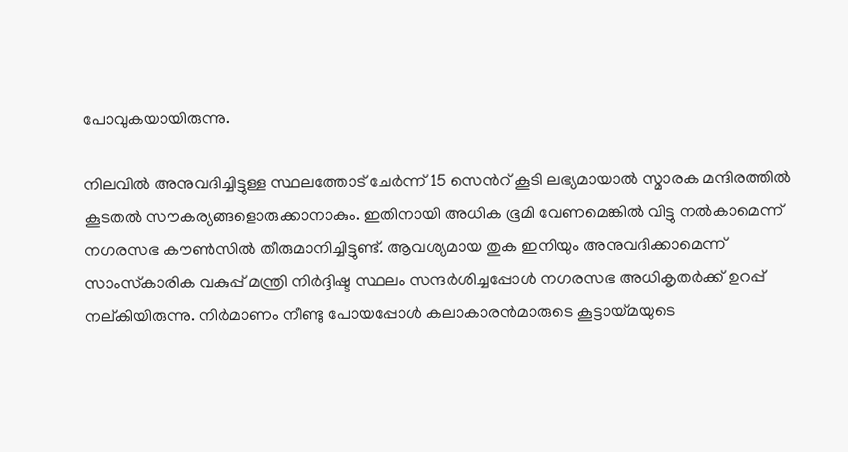പോവുകയായിരുന്നു.

നിലവില്‍ അനുവദിച്ചിട്ടുള്ള സ്ഥലത്തോട് ചേര്‍ന്ന് 15 സെന്‍റ് കൂടി ലഭ്യമായാല്‍ സ്മാരക മന്ദിരത്തില്‍ കൂടതല്‍ സൗകര്യങ്ങളൊരുക്കാനാകും. ഇതിനായി അധിക ഭൂമി വേണമെങ്കിൽ വിട്ടു നൽകാമെന്ന് നഗരസഭ കൗൺസിൽ തീരുമാനിച്ചിട്ടുണ്ട്. ആവശ്യമായ തുക ഇനിയും അനുവദിക്കാമെന്ന് സാംസ്‌കാരിക വകുപ്പ് മന്ത്രി നിര്‍ദ്ദിഷ്ട സ്ഥലം സന്ദര്‍ശിച്ചപ്പോള്‍ നഗരസഭ അധികൃതര്‍ക്ക് ഉറപ്പ് നല്കിയിരുന്നു. നിർമാണം നീണ്ടു പോയപ്പോൾ കലാകാരന്‍മാരുടെ കൂട്ടായ്മയുടെ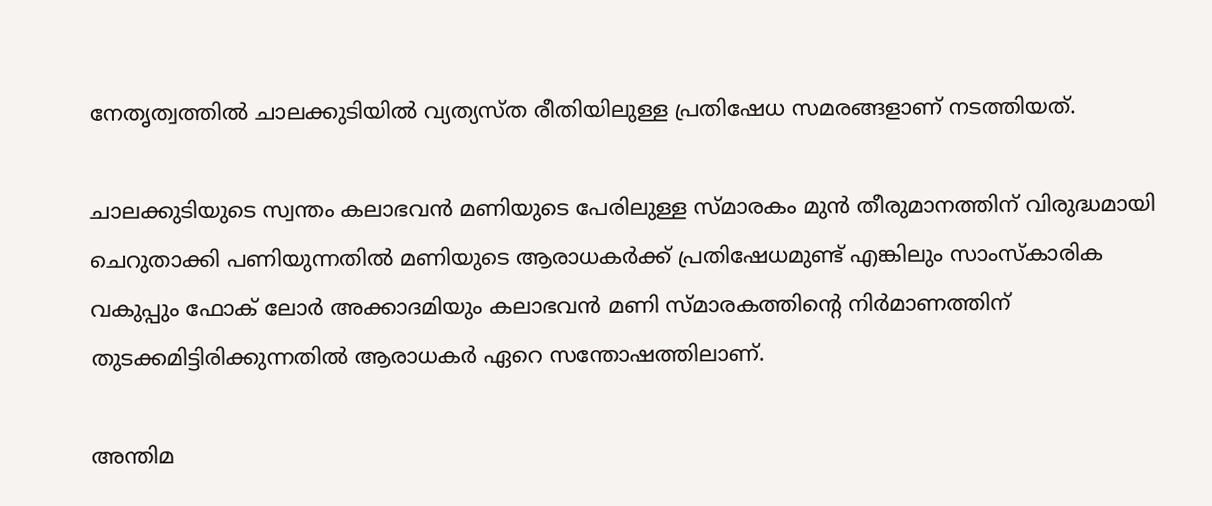നേതൃത്വത്തില്‍ ചാലക്കുടിയില്‍ വ്യത്യസ്ത രീതിയിലുള്ള പ്രതിഷേധ സമരങ്ങളാണ് നടത്തിയത്.

ചാലക്കുടിയുടെ സ്വന്തം കലാഭവൻ മണിയുടെ പേരിലുള്ള സ്മാരകം മുൻ തീരുമാനത്തിന് വിരുദ്ധമായി ചെറുതാക്കി പണിയുന്നതിൽ മണിയുടെ ആരാധകർക്ക് പ്രതിഷേധമുണ്ട് എങ്കിലും സാംസ്‌കാരിക വകുപ്പും ഫോക് ലോര്‍ അക്കാദമിയും കലാഭവന്‍ മണി സ്മാരകത്തിന്‍റെ നിര്‍മാണത്തിന് തുടക്കമിട്ടിരിക്കുന്നതിൽ ആരാധകർ ഏറെ സന്തോഷത്തിലാണ്.

അന്തിമ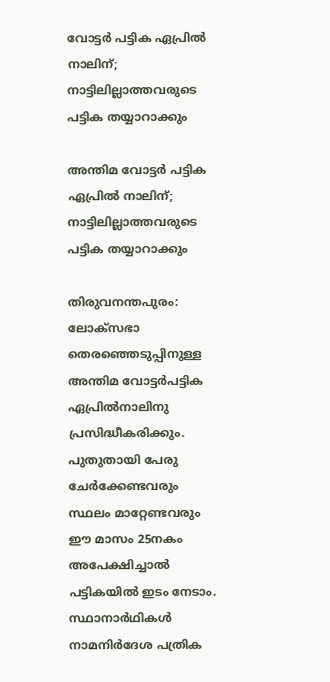വോട്ടര്‍ പട്ടിക ഏപ്രില്‍ നാലിന്; നാട്ടിലില്ലാത്തവരുടെ പട്ടിക തയ്യാറാക്കും

അന്തിമ വോട്ടര്‍ പട്ടിക ഏപ്രില്‍ നാലിന്; നാട്ടിലില്ലാത്തവരുടെ പട്ടിക തയ്യാറാക്കും

തിരുവനന്തപുരം: ലോക്‌സഭാ തെരഞ്ഞെടുപ്പിനുള്ള അന്തിമ വോട്ടര്‍പട്ടിക ഏപ്രില്‍നാലിനു പ്രസിദ്ധീകരിക്കും. പുതുതായി പേരു ചേര്‍ക്കേണ്ടവരും സ്ഥലം മാറ്റേണ്ടവരും ഈ മാസം 25നകം അപേക്ഷിച്ചാല്‍ പട്ടികയില്‍ ഇടം നേടാം. സ്ഥാനാര്‍ഥികള്‍ നാമനിര്‍ദേശ പത്രിക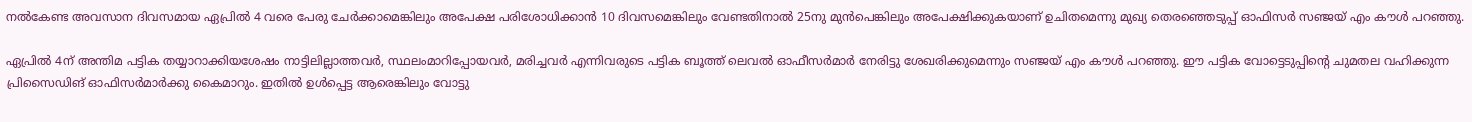നല്‍കേണ്ട അവസാന ദിവസമായ ഏപ്രില്‍ 4 വരെ പേരു ചേര്‍ക്കാമെങ്കിലും അപേക്ഷ പരിശോധിക്കാന്‍ 10 ദിവസമെങ്കിലും വേണ്ടതിനാല്‍ 25നു മുന്‍പെങ്കിലും അപേക്ഷിക്കുകയാണ് ഉചിതമെന്നു മുഖ്യ തെരഞ്ഞെടുപ്പ് ഓഫിസര്‍ സഞ്ജയ് എം കൗള്‍ പറഞ്ഞു.

ഏപ്രില്‍ 4ന് അന്തിമ പട്ടിക തയ്യാറാക്കിയശേഷം നാട്ടിലില്ലാത്തവര്‍, സ്ഥലംമാറിപ്പോയവര്‍, മരിച്ചവര്‍ എന്നിവരുടെ പട്ടിക ബൂത്ത് ലെവല്‍ ഓഫീസര്‍മാര്‍ നേരിട്ടു ശേഖരിക്കുമെന്നും സഞ്ജയ് എം കൗള്‍ പറഞ്ഞു. ഈ പട്ടിക വോട്ടെടുപ്പിന്റെ ചുമതല വഹിക്കുന്ന പ്രിസൈഡിങ് ഓഫിസര്‍മാര്‍ക്കു കൈമാറും. ഇതില്‍ ഉള്‍പ്പെട്ട ആരെങ്കിലും വോട്ടു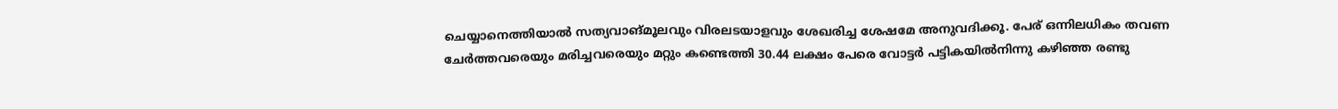ചെയ്യാനെത്തിയാല്‍ സത്യവാങ്മൂലവും വിരലടയാളവും ശേഖരിച്ച ശേഷമേ അനുവദിക്കൂ. പേര് ഒന്നിലധികം തവണ ചേര്‍ത്തവരെയും മരിച്ചവരെയും മറ്റും കണ്ടെത്തി 30.44 ലക്ഷം പേരെ വോട്ടര്‍ പട്ടികയില്‍നിന്നു കഴിഞ്ഞ രണ്ടു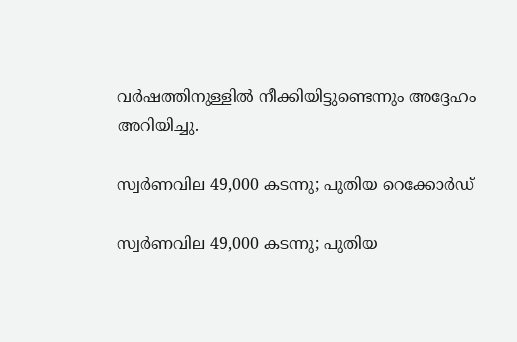വര്‍ഷത്തിനുള്ളില്‍ നീക്കിയിട്ടുണ്ടെന്നും അദ്ദേഹം അറിയിച്ചു.

സ്വര്‍ണവില 49,000 കടന്നു; പുതിയ റെക്കോര്‍ഡ്

സ്വര്‍ണവില 49,000 കടന്നു; പുതിയ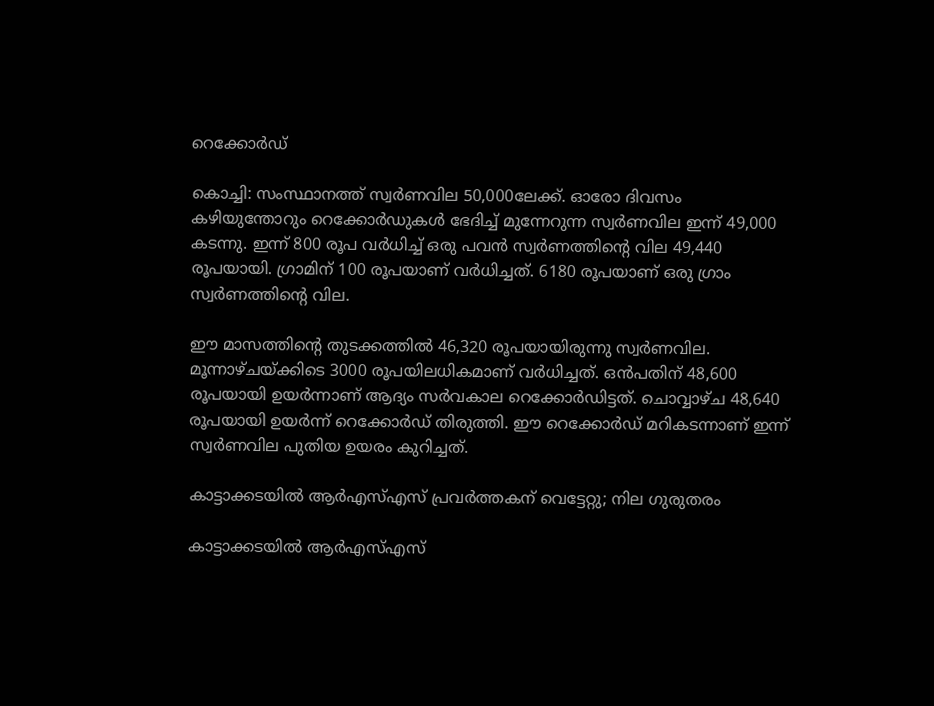റെക്കോര്‍ഡ്

കൊച്ചി: സംസ്ഥാനത്ത് സ്വര്‍ണവില 50,000ലേക്ക്. ഓരോ ദിവസം കഴിയുന്തോറും റെക്കോര്‍ഡുകള്‍ ഭേദിച്ച് മുന്നേറുന്ന സ്വര്‍ണവില ഇന്ന് 49,000 കടന്നു. ഇന്ന് 800 രൂപ വര്‍ധിച്ച് ഒരു പവന്‍ സ്വര്‍ണത്തിന്റെ വില 49,440 രൂപയായി. ഗ്രാമിന് 100 രൂപയാണ് വര്‍ധിച്ചത്. 6180 രൂപയാണ് ഒരു ഗ്രാം സ്വര്‍ണത്തിന്റെ വില.

ഈ മാസത്തിന്റെ തുടക്കത്തില്‍ 46,320 രൂപയായിരുന്നു സ്വര്‍ണവില. മൂന്നാഴ്ചയ്ക്കിടെ 3000 രൂപയിലധികമാണ് വര്‍ധിച്ചത്. ഒന്‍പതിന് 48,600 രൂപയായി ഉയര്‍ന്നാണ് ആദ്യം സര്‍വകാല റെക്കോര്‍ഡിട്ടത്. ചൊവ്വാഴ്ച 48,640 രൂപയായി ഉയര്‍ന്ന് റെക്കോര്‍ഡ് തിരുത്തി. ഈ റെക്കോര്‍ഡ് മറികടന്നാണ് ഇന്ന് സ്വര്‍ണവില പുതിയ ഉയരം കുറിച്ചത്.

കാട്ടാക്കടയിൽ ആർഎസ്‌എസ്‌ പ്രവർത്തകന് വെട്ടേറ്റു; നില ഗുരുതരം

കാട്ടാക്കടയിൽ ആർഎസ്‌എസ്‌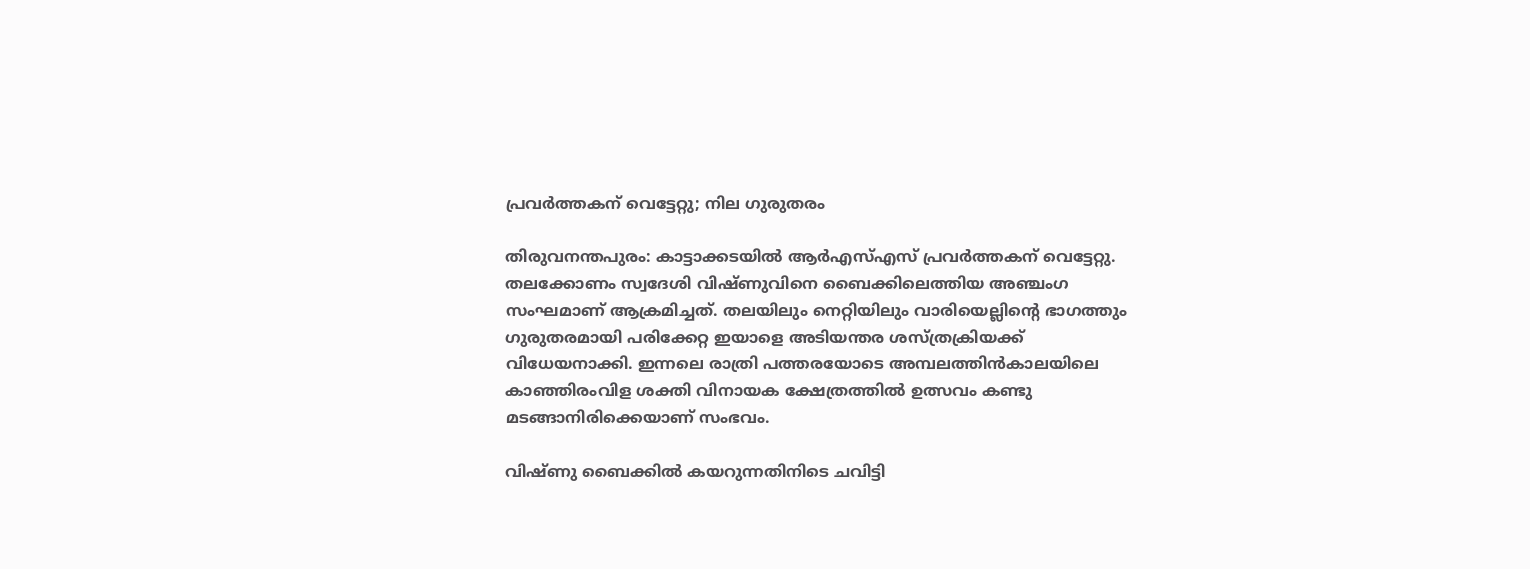പ്രവർത്തകന് വെട്ടേറ്റു; നില ഗുരുതരം

തിരുവനന്തപുരം: കാട്ടാക്കടയിൽ ആര്‍എസ്എസ് പ്രവര്‍ത്തകന് വെട്ടേറ്റു. തലക്കോണം സ്വദേശി വിഷ്ണുവിനെ ബൈക്കിലെത്തിയ അഞ്ചംഗ സംഘമാണ് ആക്രമിച്ചത്. തലയിലും നെറ്റിയിലും വാരിയെല്ലിന്റെ ഭാഗത്തും ഗുരുതരമായി പരിക്കേറ്റ ഇയാളെ അടിയന്തര ശസ്ത്രക്രിയക്ക് വിധേയനാക്കി. ഇന്നലെ രാത്രി പത്തരയോടെ അമ്പലത്തിൻകാലയിലെ കാഞ്ഞിരംവിള ശക്തി വിനായക ക്ഷേത്രത്തിൽ ഉത്സവം കണ്ടു മടങ്ങാനിരിക്കെയാണ് സംഭവം.

വിഷ്ണു ബൈക്കിൽ കയറുന്നതിനിടെ ചവിട്ടി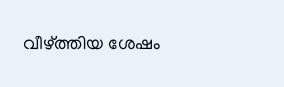വീഴ്ത്തിയ ശേഷം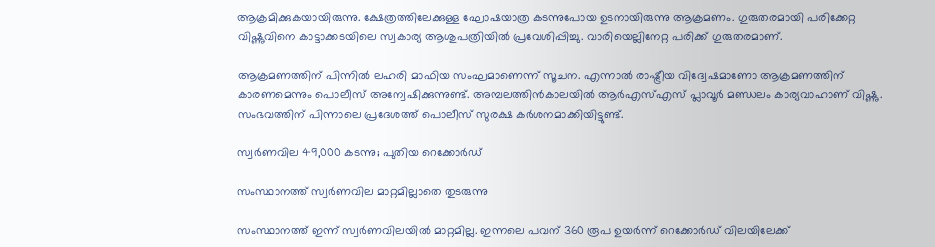ആക്രമിക്കുകയായിരുന്നു. ക്ഷേത്രത്തിലേക്കുള്ള ഘോഷയാത്ര കടന്നുപോയ ഉടനായിരുന്നു ആക്രമണം. ഗുരുതരമായി പരിക്കേറ്റ വിഷ്ണുവിനെ കാട്ടാക്കടയിലെ സ്വകാര്യ ആശുപത്രിയിൽ പ്രവേശിപ്പിച്ചു. വാരിയെല്ലിനേറ്റ പരിക്ക് ഗുരുതരമാണ്.

ആക്രമണത്തിന് പിന്നിൽ ലഹരി മാഫിയ സംഘമാണെന്ന് സൂചന. എന്നാൽ രാഷ്ട്രീയ വിദ്വേഷമാണോ ആക്രമണത്തിന് കാരണമെന്നും പൊലീസ് അന്വേഷിക്കുന്നുണ്ട്. അമ്പലത്തിൻകാലയിൽ ആര്‍എസ്എസ് പ്ലാവൂര്‍ മണ്ഡലം കാര്യവാഹാണ് വിഷ്ണു. സംഭവത്തിന് പിന്നാലെ പ്രദേശത്ത് പൊലീസ് സുരക്ഷ കര്‍ശനമാക്കിയിട്ടുണ്ട്.

സ്വര്‍ണവില 49,000 കടന്നു; പുതിയ റെക്കോര്‍ഡ്

സംസ്ഥാനത്ത് സ്വര്‍ണവില മാറ്റമില്ലാതെ തുടരുന്നു

സംസ്ഥാനത്ത് ഇന്ന് സ്വർണവിലയിൽ മാറ്റമില്ല. ഇന്നലെ പവന് 360 രൂപ ഉയർന്ന് റെക്കോർഡ് വിലയിലേക്ക്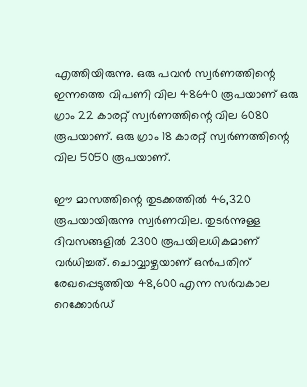എത്തിയിരുന്നു. ഒരു പവൻ സ്വർണത്തിന്റെ ഇന്നത്തെ വിപണി വില 48640 രൂപയാണ് ഒരു ഗ്രാം 22 കാരറ്റ് സ്വർണത്തിന്റെ വില 6080 രൂപയാണ്. ഒരു ഗ്രാം 18 കാരറ്റ് സ്വർണത്തിന്റെ വില 5050 രൂപയാണ്.

ഈ മാസത്തിന്റെ തുടക്കത്തില്‍ 46,320 രൂപയായിരുന്നു സ്വര്‍ണവില. തുടര്‍ന്നുള്ള ദിവസങ്ങളില്‍ 2300 രൂപയിലധികമാണ് വര്‍ധിച്ചത്. ചൊവ്വാഴ്ചയാണ് ഒന്‍പതിന് രേഖപ്പെടുത്തിയ 48,600 എന്ന സര്‍വകാല റെക്കോര്‍ഡ്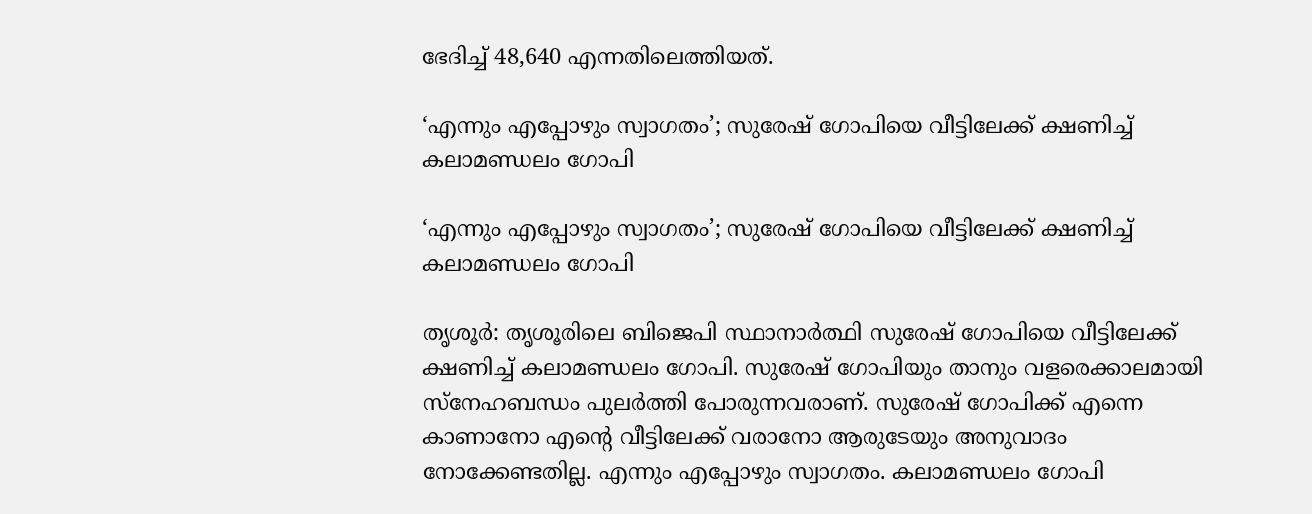ഭേദിച്ച് 48,640 എന്നതിലെത്തിയത്.

‘എന്നും എപ്പോഴും സ്വാഗതം’; സുരേഷ് ഗോപിയെ വീട്ടിലേക്ക് ക്ഷണിച്ച് കലാമണ്ഡലം ഗോപി

‘എന്നും എപ്പോഴും സ്വാഗതം’; സുരേഷ് ഗോപിയെ വീട്ടിലേക്ക് ക്ഷണിച്ച് കലാമണ്ഡലം ഗോപി

തൃശൂര്‍: തൃശൂരിലെ ബിജെപി സ്ഥാനാര്‍ത്ഥി സുരേഷ് ഗോപിയെ വീട്ടിലേക്ക് ക്ഷണിച്ച് കലാമണ്ഡലം ഗോപി. സുരേഷ് ഗോപിയും താനും വളരെക്കാലമായി സ്‌നേഹബന്ധം പുലര്‍ത്തി പോരുന്നവരാണ്. സുരേഷ് ഗോപിക്ക് എന്നെ കാണാനോ എന്റെ വീട്ടിലേക്ക് വരാനോ ആരുടേയും അനുവാദം നോക്കേണ്ടതില്ല. എന്നും എപ്പോഴും സ്വാഗതം. കലാമണ്ഡലം ഗോപി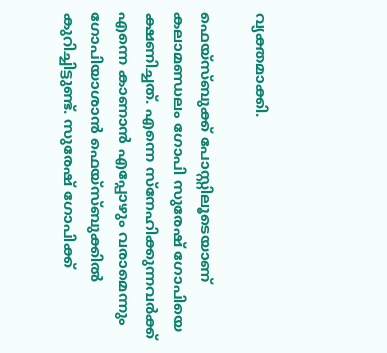വ്യക്തമാക്കി.

ഫെയ്‌സ്ബുക്ക് പോസ്റ്റിലൂടെയാണ് കലാമണ്ഡലം ഗോപി സുരേഷ് ഗോപിയെ ക്ഷണിച്ചത്. എന്നെ സ്‌നേഹിക്കുന്നവര്‍ക്ക് എന്നെ കാണാന്‍ എപ്പോഴും വരാമെന്നും ഗോപിയാശാന്‍ ഫെയ്‌സ്ബുക്കില്‍ കുറിച്ചിട്ടുണ്ട്. സുരേഷ് ഗോപിക്ക്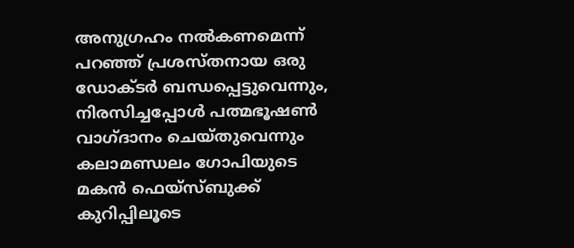അനുഗ്രഹം നല്‍കണമെന്ന് പറഞ്ഞ് പ്രശസ്തനായ ഒരു ഡോക്ടര്‍ ബന്ധപ്പെട്ടുവെന്നും, നിരസിച്ചപ്പോള്‍ പത്മഭൂഷണ്‍ വാഗ്ദാനം ചെയ്തുവെന്നും കലാമണ്ഡലം ഗോപിയുടെ മകന്‍ ഫെയ്‌സ്ബുക്ക് കുറിപ്പിലൂടെ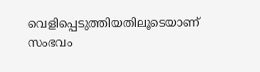വെളിപ്പെടുത്തിയതിലൂടെയാണ് സംഭവം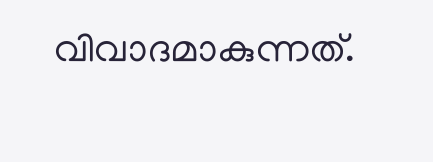വിവാദമാകുന്നത്.